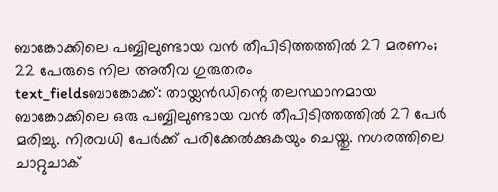ബാങ്കോക്കിലെ പബ്ബിലുണ്ടായ വൻ തീപിടിത്തത്തിൽ 27 മരണം; 22 പേരുടെ നില അതീവ ഗുരുതരം
text_fieldsബാങ്കോക്ക്: തായ്ലൻഡിന്റെ തലസ്ഥാനമായ ബാങ്കോക്കിലെ ഒരു പബ്ബിലുണ്ടായ വൻ തീപിടിത്തത്തിൽ 27 പേർ മരിച്ചു. നിരവധി പേർക്ക് പരിക്കേൽക്കുകയും ചെയ്തു. നഗരത്തിലെ ചാറ്റുചാക്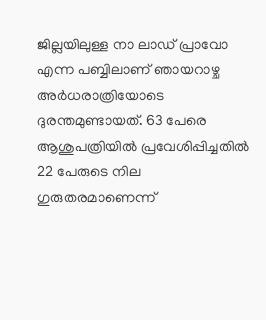ജില്ലയിലുള്ള നാ ലാഡ് പ്രാവോ എന്ന പബ്ബിലാണ് ഞായറാഴ്ച അർധരാത്രിയോടെ ദുരന്തമുണ്ടായത്. 63 പേരെ ആശുപത്രിയിൽ പ്രവേശിപ്പിച്ചതിൽ 22 പേരുടെ നില ഗുരുതരമാണെന്ന്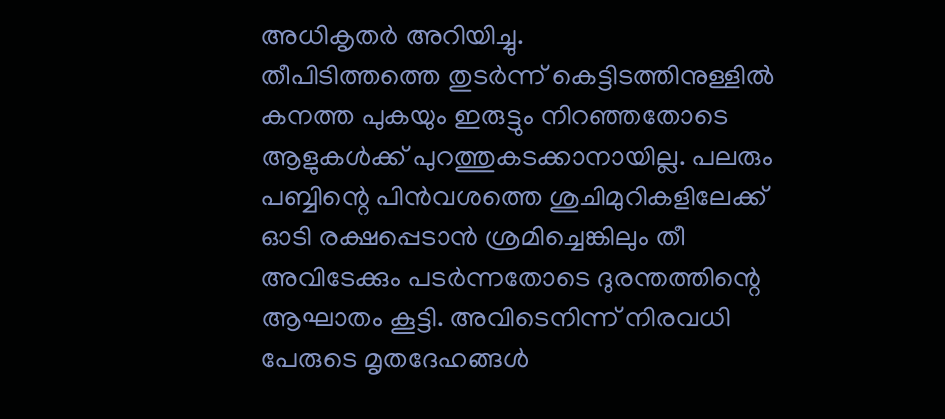അധികൃതർ അറിയിച്ചു.
തീപിടിത്തത്തെ തുടർന്ന് കെട്ടിടത്തിനുള്ളിൽ കനത്ത പുകയും ഇരുട്ടും നിറഞ്ഞതോടെ ആളുകൾക്ക് പുറത്തുകടക്കാനായില്ല. പലരും പബ്ബിന്റെ പിൻവശത്തെ ശുചിമുറികളിലേക്ക് ഓടി രക്ഷപ്പെടാൻ ശ്രമിച്ചെങ്കിലും തീ അവിടേക്കും പടർന്നതോടെ ദുരന്തത്തിന്റെ ആഘാതം കൂട്ടി. അവിടെനിന്ന് നിരവധി പേരുടെ മൃതദേഹങ്ങൾ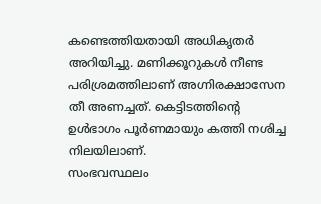കണ്ടെത്തിയതായി അധികൃതർ അറിയിച്ചു. മണിക്കൂറുകൾ നീണ്ട പരിശ്രമത്തിലാണ് അഗ്നിരക്ഷാസേന തീ അണച്ചത്. കെട്ടിടത്തിന്റെ ഉൾഭാഗം പൂർണമായും കത്തി നശിച്ച നിലയിലാണ്.
സംഭവസ്ഥലം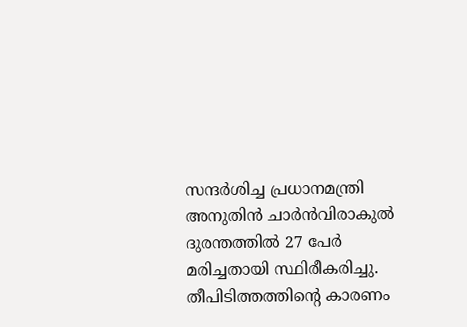സന്ദർശിച്ച പ്രധാനമന്ത്രി അനുതിൻ ചാർൻവിരാകുൽ ദുരന്തത്തിൽ 27 പേർ മരിച്ചതായി സ്ഥിരീകരിച്ചു. തീപിടിത്തത്തിന്റെ കാരണം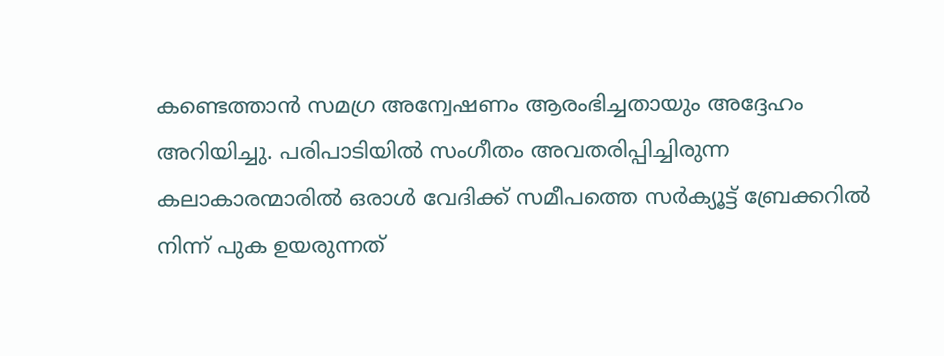കണ്ടെത്താൻ സമഗ്ര അന്വേഷണം ആരംഭിച്ചതായും അദ്ദേഹം അറിയിച്ചു. പരിപാടിയിൽ സംഗീതം അവതരിപ്പിച്ചിരുന്ന കലാകാരന്മാരിൽ ഒരാൾ വേദിക്ക് സമീപത്തെ സർക്യൂട്ട് ബ്രേക്കറിൽ നിന്ന് പുക ഉയരുന്നത്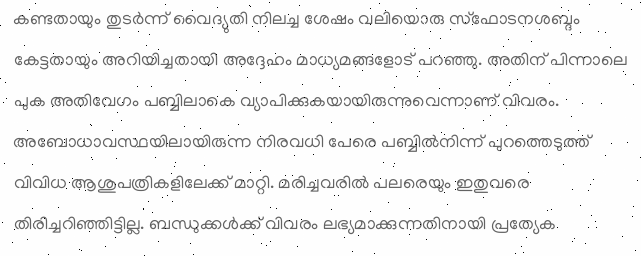കണ്ടതായും തുടർന്ന് വൈദ്യുതി നിലച്ച ശേഷം വലിയൊരു സ്ഫോടനശബ്ദം കേട്ടതായും അറിയിച്ചതായി അദ്ദേഹം മാധ്യമങ്ങളോട് പറഞ്ഞു. അതിന് പിന്നാലെ പുക അതിവേഗം പബ്ബിലാകെ വ്യാപിക്കുകയായിരുന്നുവെന്നാണ് വിവരം.
അബോധാവസ്ഥയിലായിരുന്ന നിരവധി പേരെ പബ്ബിൽനിന്ന് പുറത്തെടുത്ത് വിവിധ ആശുപത്രികളിലേക്ക് മാറ്റി. മരിച്ചവരിൽ പലരെയും ഇതുവരെ തിരിച്ചറിഞ്ഞിട്ടില്ല. ബന്ധുക്കൾക്ക് വിവരം ലഭ്യമാക്കുന്നതിനായി പ്രത്യേക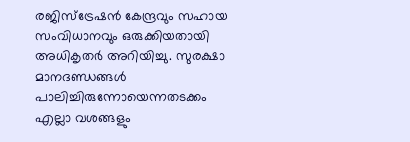രജിസ്ട്രേഷൻ കേന്ദ്രവും സഹായ സംവിധാനവും ഒരുക്കിയതായി അധികൃതർ അറിയിച്ചു. സുരക്ഷാ മാനദണ്ഡങ്ങൾ പാലിച്ചിരുന്നോയെന്നതടക്കം എല്ലാ വശങ്ങളും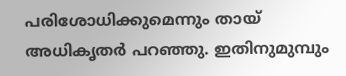പരിശോധിക്കുമെന്നും തായ് അധികൃതർ പറഞ്ഞു. ഇതിനുമുമ്പും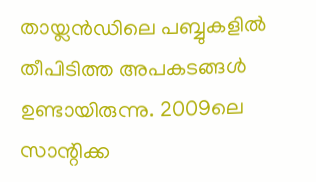തായ്ലൻഡിലെ പബ്ബുകളിൽ തീപിടിത്ത അപകടങ്ങൾ ഉണ്ടായിരുന്നു. 2009ലെ സാന്റിക്ക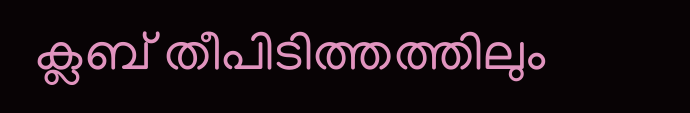ക്ലബ് തീപിടിത്തത്തിലും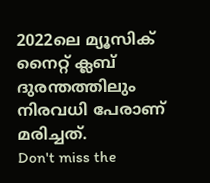2022ലെ മ്യൂസിക് നൈറ്റ് ക്ലബ് ദുരന്തത്തിലും നിരവധി പേരാണ് മരിച്ചത്.
Don't miss the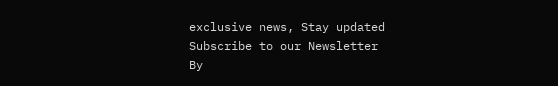exclusive news, Stay updated
Subscribe to our Newsletter
By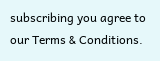subscribing you agree to our Terms & Conditions.